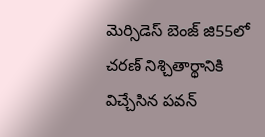మెర్సిడెస్ బెంజ్ జి55లో చరణ్ నిశ్చితార్థానికి విచ్చేసిన పవన్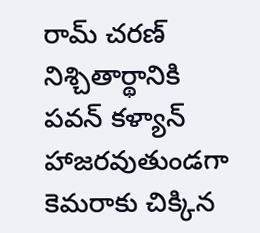రామ్ చరణ్ నిశ్చితార్థానికి పవన్ కళ్యాన్ హాజరవుతుండగా కెమరాకు చిక్కిన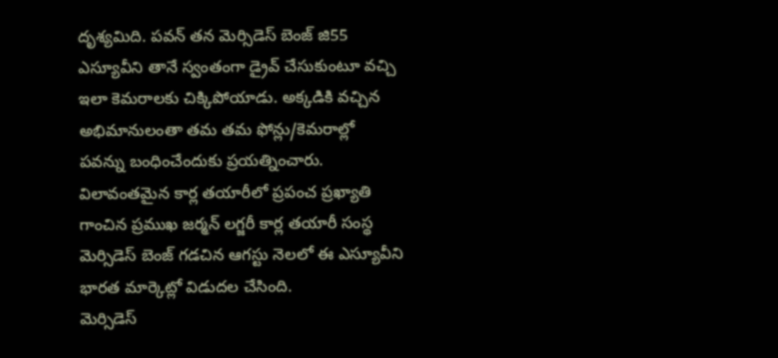దృశ్యమిది. పవన్ తన మెర్సిడెస్ బెంజ్ జి55 ఎస్యూవీని తానే స్వంతంగా డ్రైవ్ చేసుకుంటూ వచ్చి ఇలా కెమరాలకు చిక్కిపోయాడు. అక్కడికి వచ్చిన అభిమానులంతా తమ తమ ఫోన్లు/కెమరాల్లో పవన్ను బంధించేందుకు ప్రయత్నించారు. విలావంతమైన కార్ల తయారీలో ప్రపంచ ప్రఖ్యాతి గాంచిన ప్రముఖ జర్మన్ లగ్జరీ కార్ల తయారీ సంస్థ మెర్సిడెస్ బెంజ్ గడచిన ఆగస్టు నెలలో ఈ ఎస్యూవీని భారత మార్కెట్లో విడుదల చేసింది.
మెర్సిడెస్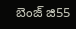బెంజ్ జి55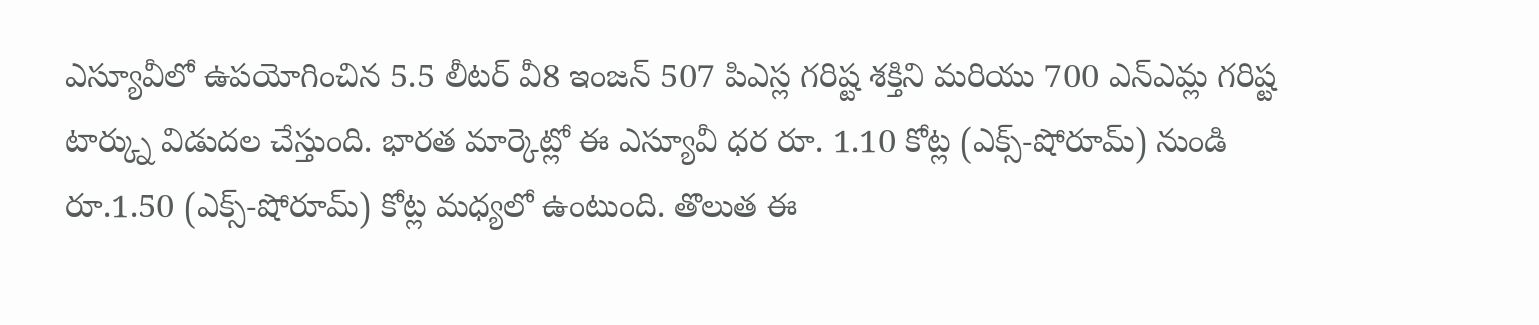ఎస్యూవీలో ఉపయోగించిన 5.5 లీటర్ వీ8 ఇంజన్ 507 పిఎస్ల గరిష్ట శక్తిని మరియు 700 ఎన్ఎమ్ల గరిష్ట టార్క్ను విడుదల చేస్తుంది. భారత మార్కెట్లో ఈ ఎస్యూవీ ధర రూ. 1.10 కోట్ల (ఎక్స్-షోరూమ్) నుండి రూ.1.50 (ఎక్స్-షోరూమ్) కోట్ల మధ్యలో ఉంటుంది. తొలుత ఈ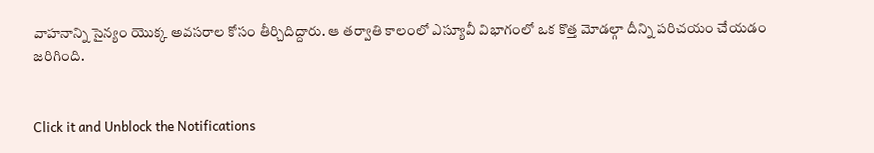వాహనాన్ని సైన్యం యొక్క అవసరాల కోసం తీర్చిదిద్దారు. ఆ తర్వాతి కాలంలో ఎస్యూవీ విభాగంలో ఒక కొత్త మోడల్గా దీన్ని పరిచయం చేయడం జరిగింది.


Click it and Unblock the Notifications